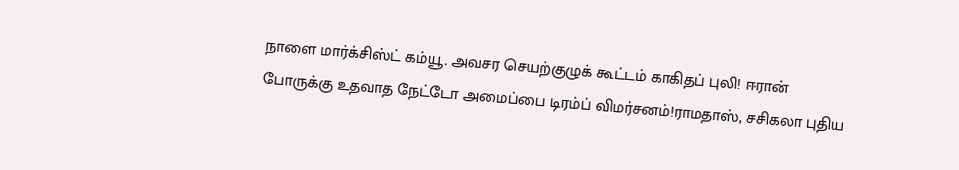நாளை மார்க்சிஸ்ட் கம்யூ. அவசர செயற்குழுக் கூட்டம் காகிதப் புலி! ஈரான் போருக்கு உதவாத நேட்டோ அமைப்பை டிரம்ப் விமர்சனம்!ராமதாஸ், சசிகலா புதிய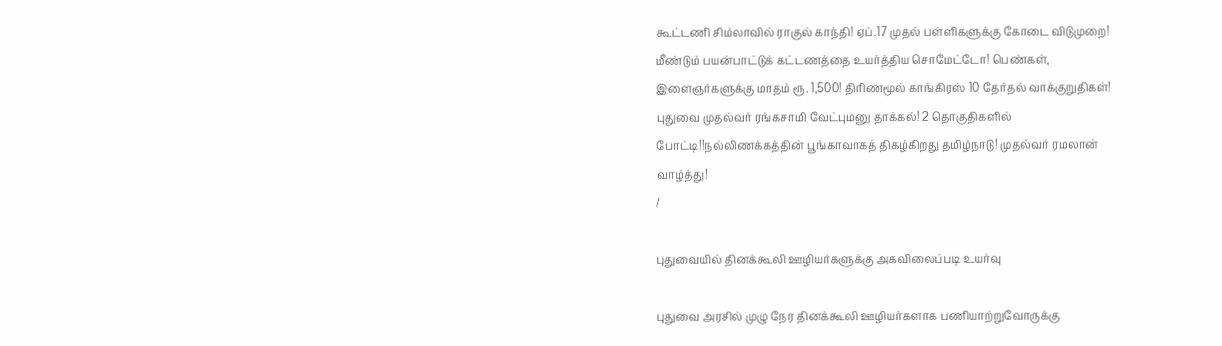கூட்டணி சிம்லாவில் ராகுல் காந்தி! ஏப்.17 முதல் பள்ளிகளுக்கு கோடை விடுமுறை! மீண்டும் பயன்பாட்டுக் கட்டணத்தை உயர்த்திய சொமேட்டோ! பெண்கள், இளைஞர்களுக்கு மாதம் ரூ. 1,500! திரிணமூல் காங்கிரஸ் 10 தேர்தல் வாக்குறுதிகள்! புதுவை முதல்வர் ரங்கசாமி வேட்புமனு தாக்கல்! 2 தொகுதிகளில் போட்டி!!நல்லிணக்கத்தின் பூங்காவாகத் திகழ்கிறது தமிழ்நாடு! முதல்வர் ரமலான் வாழ்த்து!
/

புதுவையில் தினக்கூலி ஊழியர்களுக்கு அகவிலைப்படி உயர்வு

புதுவை அரசில் முழு நேர தினக்கூலி ஊழியர்களாக பணியாற்றுவோருக்கு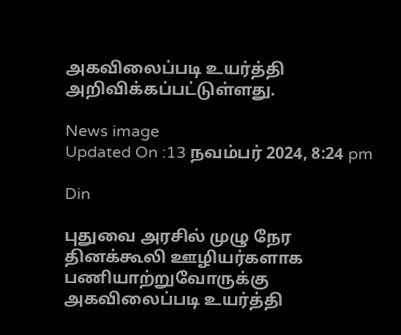அகவிலைப்படி உயர்த்தி அறிவிக்கப்பட்டுள்ளது.

News image
Updated On :13 நவம்பர் 2024, 8:24 pm

Din

புதுவை அரசில் முழு நேர தினக்கூலி ஊழியர்களாக பணியாற்றுவோருக்கு அகவிலைப்படி உயர்த்தி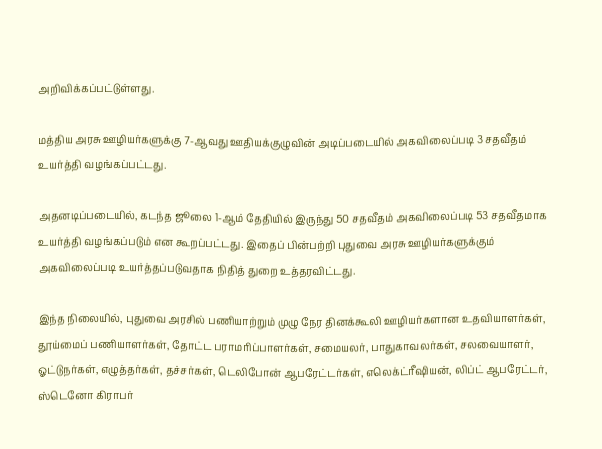அறிவிக்கப்பட்டுள்ளது.

மத்திய அரசு ஊழியர்களுக்கு 7-ஆவது ஊதியக்குழுவின் அடிப்படையில் அகவிலைப்படி 3 சதவீதம் உயர்த்தி வழங்கப்பட்டது.

அதனடிப்படையில், கடந்த ஜூலை 1-ஆம் தேதியில் இருந்து 50 சதவீதம் அகவிலைப்படி 53 சதவீதமாக உயர்த்தி வழங்கப்படும் என கூறப்பட்டது. இதைப் பின்பற்றி புதுவை அரசு ஊழியர்களுக்கும் அகவிலைப்படி உயர்த்தப்படுவதாக நிதித் துறை உத்தரவிட்டது.

இந்த நிலையில், புதுவை அரசில் பணியாற்றும் முழு நேர தினக்கூலி ஊழியர்களான உதவியாளர்கள், தூய்மைப் பணியாளர்கள், தோட்ட பராமரிப்பாளர்கள், சமையலர், பாதுகாவலர்கள், சலவையாளர், ஓட்டுநர்கள், எழுத்தர்கள், தச்சர்கள், டெலிபோன் ஆபரேட்டர்கள், எலெக்ட்ரீஷியன், லிப்ட் ஆபரேட்டர், ஸ்டெனோ கிராபர்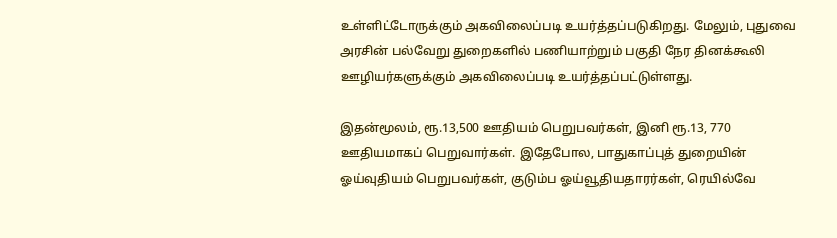உள்ளிட்டோருக்கும் அகவிலைப்படி உயர்த்தப்படுகிறது. மேலும், புதுவை அரசின் பல்வேறு துறைகளில் பணியாற்றும் பகுதி நேர தினக்கூலி ஊழியர்களுக்கும் அகவிலைப்படி உயர்த்தப்பட்டுள்ளது.

இதன்மூலம், ரூ.13,500 ஊதியம் பெறுபவர்கள், இனி ரூ.13, 770 ஊதியமாகப் பெறுவார்கள். இதேபோல, பாதுகாப்புத் துறையின் ஓய்வுதியம் பெறுபவர்கள், குடும்ப ஓய்வூதியதாரர்கள், ரெயில்வே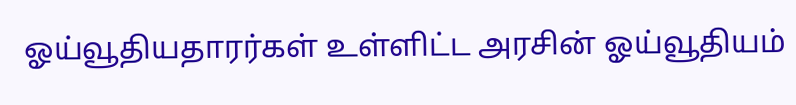ஓய்வூதியதாரர்கள் உள்ளிட்ட அரசின் ஓய்வூதியம்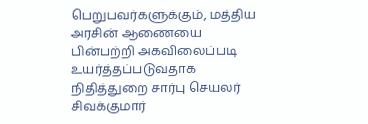பெறுபவர்களுக்கும், மத்திய அரசின் ஆணையை பின்பற்றி அகவிலைப்படி உயர்த்தப்படுவதாக நிதித்துறை சார்பு செயலர் சிவக்குமார்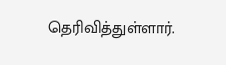தெரிவித்துள்ளார்.